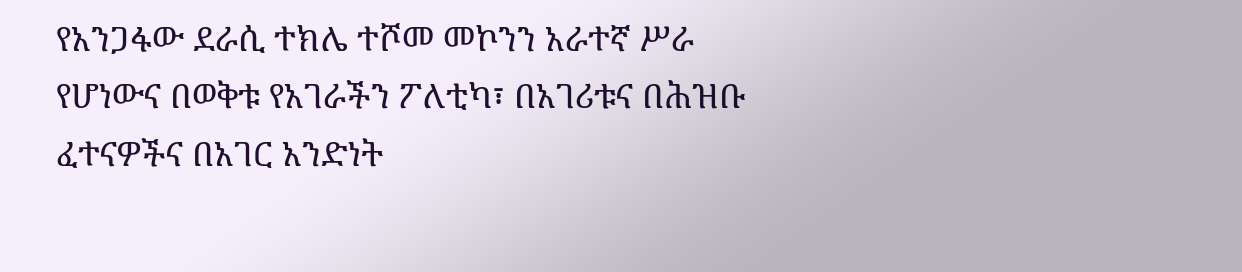የአንጋፋው ደራሲ ተክሌ ተሾመ መኮንን አራተኛ ሥራ የሆነውና በወቅቱ የአገራችን ፖለቲካ፣ በአገሪቱና በሕዝቡ ፈተናዎችና በአገር አንድነት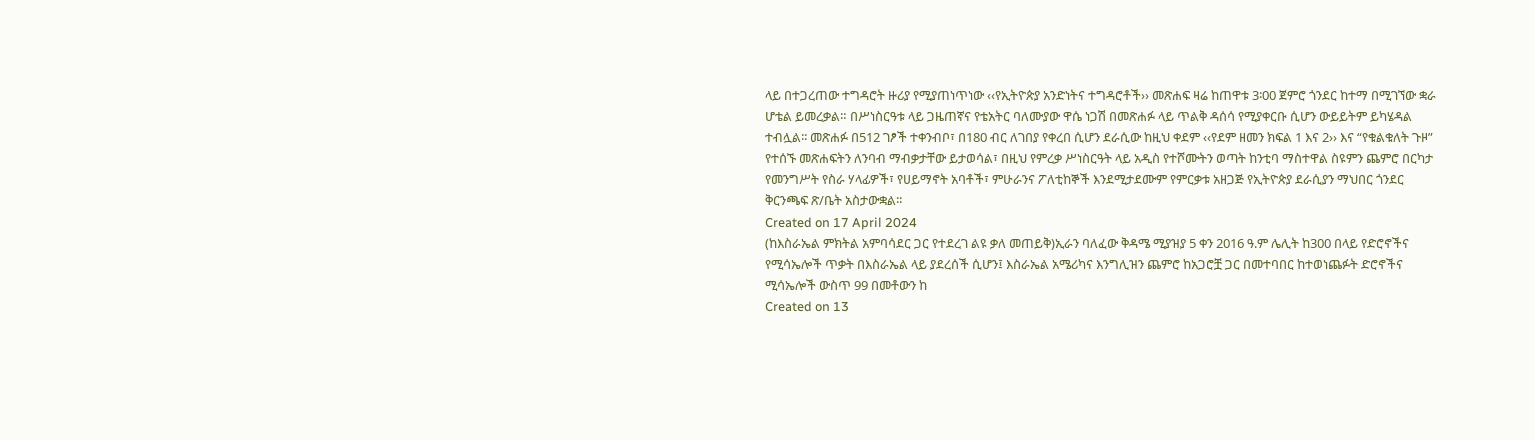ላይ በተጋረጠው ተግዳሮት ዙሪያ የሚያጠነጥነው ‹‹የኢትዮጵያ አንድነትና ተግዳሮቶች›› መጽሐፍ ዛሬ ከጠዋቱ 3፡00 ጀምሮ ጎንደር ከተማ በሚገኘው ቋራ ሆቴል ይመረቃል። በሥነስርዓቱ ላይ ጋዜጠኛና የቴአትር ባለሙያው ዋሴ ነጋሽ በመጽሐፉ ላይ ጥልቅ ዳሰሳ የሚያቀርቡ ሲሆን ውይይትም ይካሄዳል ተብሏል፡፡ መጽሐፉ በ512 ገፆች ተቀንብቦ፣ በ180 ብር ለገበያ የቀረበ ሲሆን ደራሲው ከዚህ ቀደም ‹‹የደም ዘመን ክፍል 1 እና 2›› እና “የቁልቁለት ጉዞ” የተሰኙ መጽሐፍትን ለንባብ ማብቃታቸው ይታወሳል፣ በዚህ የምረቃ ሥነስርዓት ላይ አዲስ የተሾሙትን ወጣት ከንቲባ ማስተዋል ስዩምን ጨምሮ በርካታ የመንግሥት የስራ ሃላፊዎች፣ የሀይማኖት አባቶች፣ ምሁራንና ፖለቲከኞች እንደሚታደሙም የምርቃቱ አዘጋጅ የኢትዮጵያ ደራሲያን ማህበር ጎንደር ቅርንጫፍ ጽ/ቤት አስታውቋል፡፡
Created on 17 April 2024
(ከእስራኤል ምክትል አምባሳደር ጋር የተደረገ ልዩ ቃለ መጠይቅ)ኢራን ባለፈው ቅዳሜ ሚያዝያ 5 ቀን 2016 ዓ.ም ሌሊት ከ300 በላይ የድሮኖችና የሚሳኤሎች ጥቃት በእስራኤል ላይ ያደረሰች ሲሆን፤ እስራኤል አሜሪካና እንግሊዝን ጨምሮ ከአጋሮቿ ጋር በመተባበር ከተወነጨፉት ድሮኖችና ሚሳኤሎች ውስጥ 99 በመቶውን ከ
Created on 13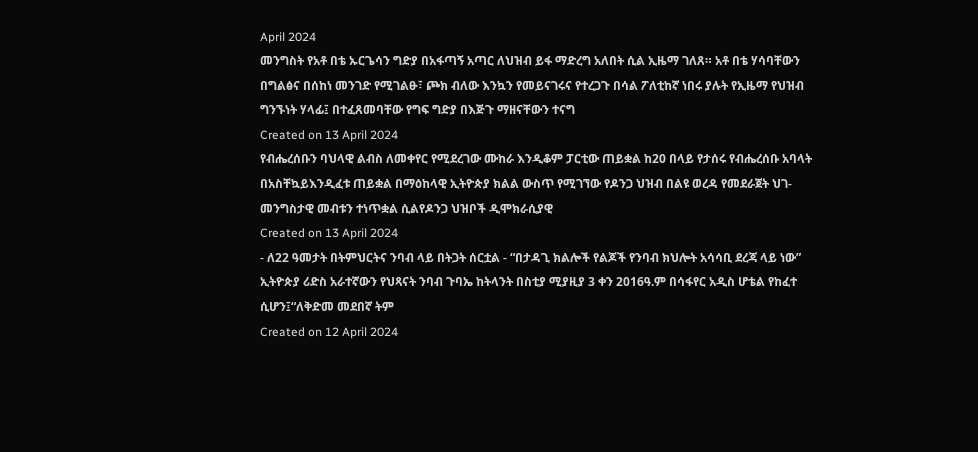April 2024
መንግስት የአቶ በቴ ኡርጌሳን ግድያ በአፋጣኝ አጣር ለህዝብ ይፋ ማድረግ አለበት ሲል ኢዜማ ገለጸ። አቶ በቴ ሃሳባቸውን በግልፅና በሰከነ መንገድ የሚገልፁ፣ ጮክ ብለው እንኳን የመይናገሩና የተረጋጉ በሳል ፖለቲከኛ ነበሩ ያሉት የኢዜማ የህዝብ ግንኙነት ሃላፊ፤ በተፈጸመባቸው የግፍ ግድያ በእጅጉ ማዘናቸውን ተናግ
Created on 13 April 2024
የብሔረሰቡን ባህላዊ ልብስ ለመቀየር የሚደረገው ሙከራ እንዲቆም ፓርቲው ጠይቋል ከ20 በላይ የታሰሩ የብሔረሰቡ አባላት በአስቸኳይእንዲፈቱ ጠይቋል በማዕከላዊ ኢትዮጵያ ክልል ውስጥ የሚገኘው የዶንጋ ህዝብ በልዩ ወረዳ የመደራጀት ህገ-መንግስታዊ መብቱን ተነጥቋል ሲልየዶንጋ ህዝቦች ዲሞክራሲያዊ
Created on 13 April 2024
- ለ22 ዓመታት በትምህርትና ንባብ ላይ በትጋት ሰርቷል - “በታዳጊ ክልሎች የልጆች የንባብ ክህሎት አሳሳቢ ደረጃ ላይ ነው” ኢትዮጵያ ሪድስ አራተኛውን የህጻናት ንባብ ጉባኤ ከትላንት በስቲያ ሚያዚያ 3 ቀን 2016ዓ.ም በሳፋየር አዲስ ሆቴል የከፈተ ሲሆን፤“ለቅድመ መደበኛ ትም
Created on 12 April 2024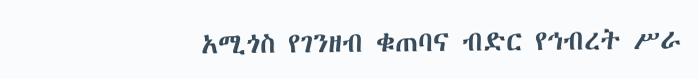አሚጎስ የገንዘብ ቁጠባና ብድር የኅብረት ሥራ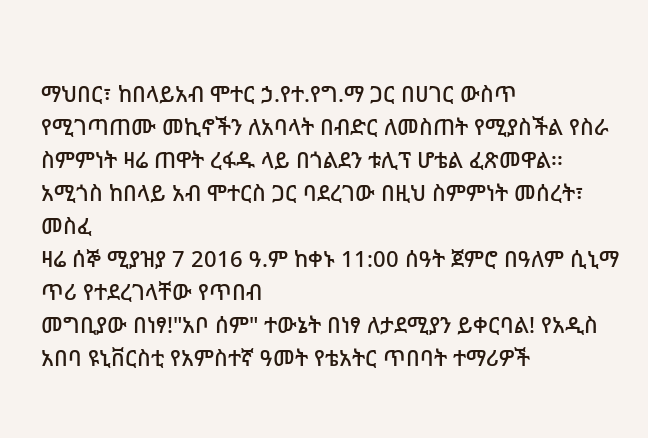ማህበር፣ ከበላይአብ ሞተር ኃ.የተ.የግ.ማ ጋር በሀገር ውስጥ የሚገጣጠሙ መኪኖችን ለአባላት በብድር ለመስጠት የሚያስችል የስራ ስምምነት ዛሬ ጠዋት ረፋዱ ላይ በጎልደን ቱሊፕ ሆቴል ፈጽመዋል፡፡ አሚጎስ ከበላይ አብ ሞተርስ ጋር ባደረገው በዚህ ስምምነት መሰረት፣ መስፈ
ዛሬ ሰኞ ሚያዝያ 7 2016 ዓ.ም ከቀኑ 11:00 ሰዓት ጀምሮ በዓለም ሲኒማ ጥሪ የተደረገላቸው የጥበብ
መግቢያው በነፃ!"አቦ ሰም" ተውኔት በነፃ ለታደሚያን ይቀርባል! የአዲስ አበባ ዩኒቨርስቲ የአምስተኛ ዓመት የቴአትር ጥበባት ተማሪዎች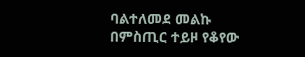ባልተለመደ መልኩ በምስጢር ተይዞ የቆየው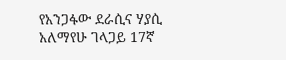የአንጋፋው ደራሲና ሃያሲ አለማየሁ ገላጋይ 17ኛ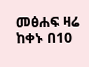መፅሐፍ ዛሬ ከቀኑ በ10